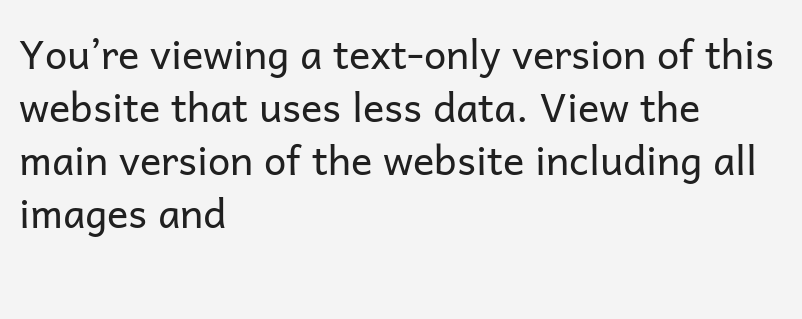You’re viewing a text-only version of this website that uses less data. View the main version of the website including all images and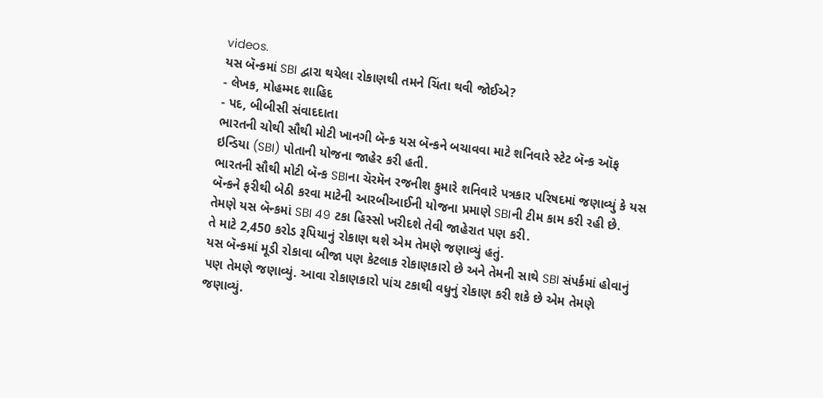videos.
યસ બૅન્કમાં SBI દ્વારા થયેલા રોકાણથી તમને ચિંતા થવી જોઈએ?
- લેખક, મોહમ્મદ શાહિદ
- પદ, બીબીસી સંવાદદાતા
ભારતની ચોથી સૌથી મોટી ખાનગી બૅન્ક યસ બૅન્કને બચાવવા માટે શનિવારે સ્ટેટ બૅન્ક ઑફ ઇન્ડિયા (SBI) પોતાની યોજના જાહેર કરી હતી.
ભારતની સૌથી મોટી બૅન્ક SBIના ચૅરમૅન રજનીશ કુમારે શનિવારે પત્રકાર પરિષદમાં જણાવ્યું કે યસ બૅન્કને ફરીથી બેઠી કરવા માટેની આરબીઆઈની યોજના પ્રમાણે SBIની ટીમ કામ કરી રહી છે.
તેમણે યસ બૅન્કમાં SBI 49 ટકા હિસ્સો ખરીદશે તેવી જાહેરાત પણ કરી.
તે માટે 2,450 કરોડ રૂપિયાનું રોકાણ થશે એમ તેમણે જણાવ્યું હતું.
યસ બૅન્કમાં મૂડી રોકાવા બીજા પણ કેટલાક રોકાણકારો છે અને તેમની સાથે SBI સંપર્કમાં હોવાનું પણ તેમણે જણાવ્યું. આવા રોકાણકારો પાંચ ટકાથી વધુનું રોકાણ કરી શકે છે એમ તેમણે જણાવ્યું.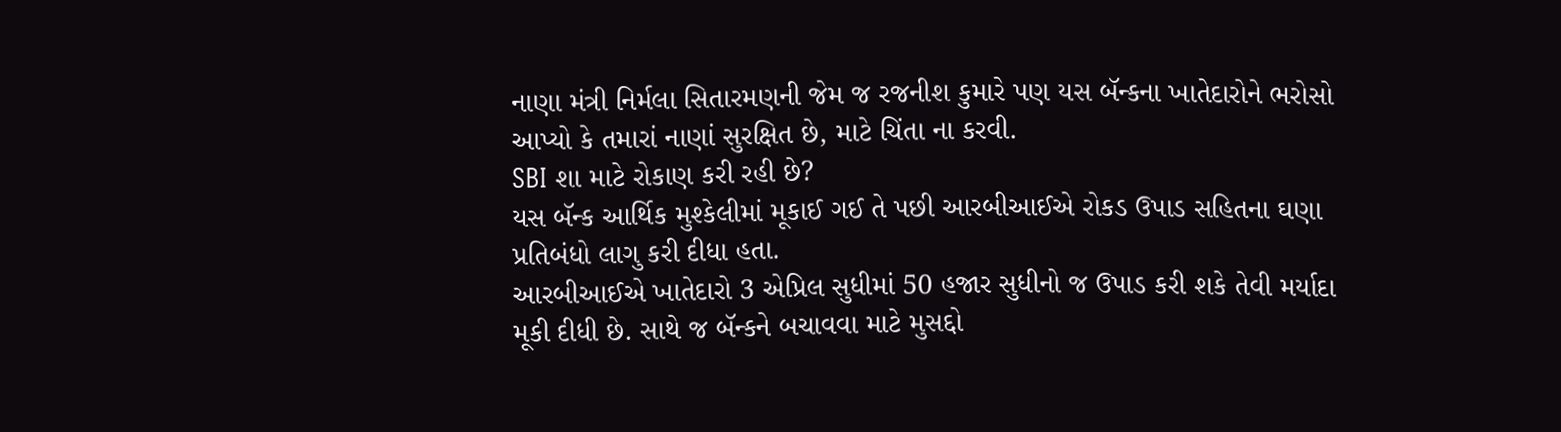નાણા મંત્રી નિર્મલા સિતારમણની જેમ જ રજનીશ કુમારે પણ યસ બૅન્કના ખાતેદારોને ભરોસો આપ્યો કે તમારાં નાણાં સુરક્ષિત છે, માટે ચિંતા ના કરવી.
SBI શા માટે રોકાણ કરી રહી છે?
યસ બૅન્ક આર્થિક મુશ્કેલીમાં મૂકાઈ ગઈ તે પછી આરબીઆઈએ રોકડ ઉપાડ સહિતના ઘણા પ્રતિબંધો લાગુ કરી દીધા હતા.
આરબીઆઈએ ખાતેદારો 3 એપ્રિલ સુધીમાં 50 હજાર સુધીનો જ ઉપાડ કરી શકે તેવી મર્યાદા મૂકી દીધી છે. સાથે જ બૅન્કને બચાવવા માટે મુસદ્દો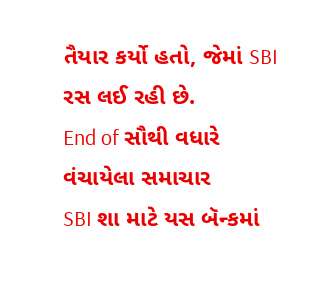તૈયાર કર્યો હતો, જેમાં SBI રસ લઈ રહી છે.
End of સૌથી વધારે વંચાયેલા સમાચાર
SBI શા માટે યસ બૅન્કમાં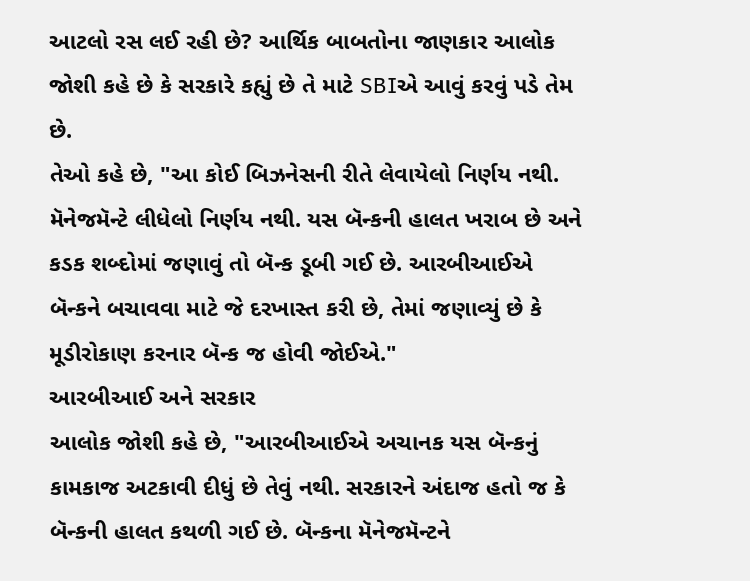આટલો રસ લઈ રહી છે? આર્થિક બાબતોના જાણકાર આલોક જોશી કહે છે કે સરકારે કહ્યું છે તે માટે SBIએ આવું કરવું પડે તેમ છે.
તેઓ કહે છે, "આ કોઈ બિઝનેસની રીતે લેવાયેલો નિર્ણય નથી. મૅનેજમૅન્ટે લીધેલો નિર્ણય નથી. યસ બૅન્કની હાલત ખરાબ છે અને કડક શબ્દોમાં જણાવું તો બૅન્ક ડૂબી ગઈ છે. આરબીઆઈએ બૅન્કને બચાવવા માટે જે દરખાસ્ત કરી છે, તેમાં જણાવ્યું છે કે મૂડીરોકાણ કરનાર બૅન્ક જ હોવી જોઈએ."
આરબીઆઈ અને સરકાર
આલોક જોશી કહે છે, "આરબીઆઈએ અચાનક યસ બૅન્કનું કામકાજ અટકાવી દીધું છે તેવું નથી. સરકારને અંદાજ હતો જ કે બૅન્કની હાલત કથળી ગઈ છે. બૅન્કના મૅનેજમૅન્ટને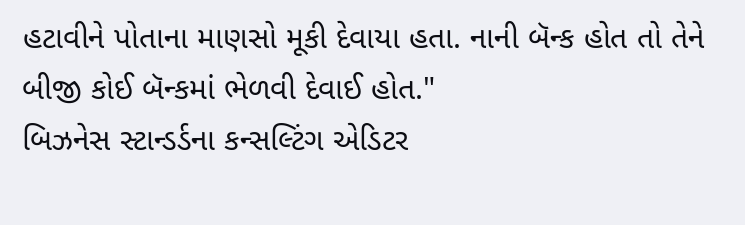હટાવીને પોતાના માણસો મૂકી દેવાયા હતા. નાની બૅન્ક હોત તો તેને બીજી કોઈ બૅન્કમાં ભેળવી દેવાઈ હોત."
બિઝનેસ સ્ટાન્ડર્ડના કન્સલ્ટિંગ એડિટર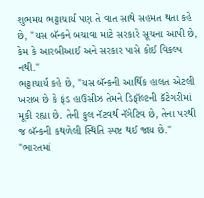શુભમય ભટ્ટાચાર્ય પણ તે વાત સાથે સહમત થતા કહે છે, "યસ બૅન્કને બચાવા માટે સરકારે સૂચના આપી છે, કેમ કે આરબીઆઈ અને સરકાર પાસે કોઈ વિકલ્પ નથી."
ભટ્ટાચાર્ય કહે છે, "યસ બૅન્કની આર્થિક હાલત એટલી ખરાબ છે કે ફંડ હાઉસીઝ તેમને ડિફૉલ્ટની કૅટેગરીમાં મૂકી રહ્યા છે. તેની કુલ નૅટવર્થ નૅગેટિવ છે, તેના પરથી જ બૅન્કની કથળેલી સ્થિતિ સ્પષ્ટ થઈ જાય છે."
"ભારતમાં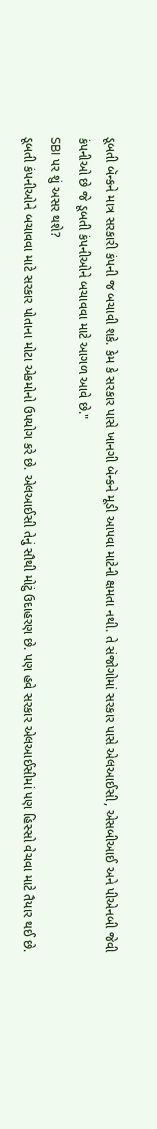ડૂબતી બૅન્કને માત્ર સરકારી કંપની જ બચાવી શકે. કેમ કે સરકાર પાસે ખાનગી બૅન્કને મૂડી આપવા માટેની ક્ષમતા નથી. તે સંજોગોમાં સરકાર પાસે એલઆઈસી, એસબીઆઈ અને પીએનબી જેવી કંપનીઓ છે જે ડૂબતી કંપનીઓને બચાવવા માટે આગળ આવે છે."
SBI પર શું અસર થશે?
ડૂબતી કંપનીઓને બચાવવા માટે સરકાર પોતાના મોટા એકમોનો ઉપયોગ કરે છે. એલઆઈસી તેનું સૌથી મોટું ઉદાહરણ છે. પણ હવે સરકાર એલઆઈસીમાં પણ હિસ્સો વેચવા માટે તૈયાર થઈ છે.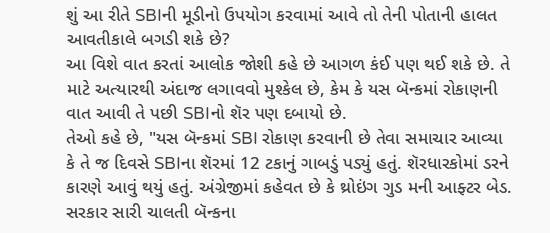શું આ રીતે SBIની મૂડીનો ઉપયોગ કરવામાં આવે તો તેની પોતાની હાલત આવતીકાલે બગડી શકે છે?
આ વિશે વાત કરતાં આલોક જોશી કહે છે આગળ કંઈ પણ થઈ શકે છે. તે માટે અત્યારથી અંદાજ લગાવવો મુશ્કેલ છે, કેમ કે યસ બૅન્કમાં રોકાણની વાત આવી તે પછી SBIનો શૅર પણ દબાયો છે.
તેઓ કહે છે, "યસ બૅન્કમાં SBI રોકાણ કરવાની છે તેવા સમાચાર આવ્યા કે તે જ દિવસે SBIના શૅરમાં 12 ટકાનું ગાબડું પડ્યું હતું. શૅરધારકોમાં ડરને કારણે આવું થયું હતું. અંગ્રેજીમાં કહેવત છે કે થ્રોઇંગ ગુડ મની આફ્ટર બેડ. સરકાર સારી ચાલતી બૅન્કના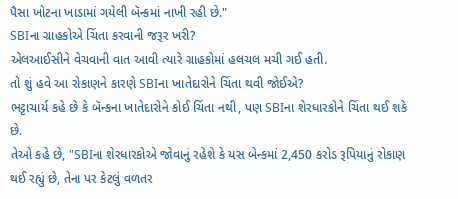પૈસા ખોટના ખાડામાં ગયેલી બૅન્કમાં નાખી રહી છે."
SBIના ગ્રાહકોએ ચિંતા કરવાની જરૂર ખરી?
એલઆઈસીને વેચવાની વાત આવી ત્યારે ગ્રાહકોમાં હલચલ મચી ગઈ હતી.
તો શું હવે આ રોકાણને કારણે SBIના ખાતેદારોને ચિંતા થવી જોઈએ?
ભટ્ટાચાર્ય કહે છે કે બૅન્કના ખાતેદારોને કોઈ ચિંતા નથી, પણ SBIના શેરધારકોને ચિંતા થઈ શકે છે.
તેઓ કહે છે, "SBIના શેરધારકોએ જોવાનું રહેશે કે યસ બેન્કમાં 2,450 કરોડ રૂપિયાનું રોકાણ થઈ રહ્યું છે, તેના પર કેટલું વળતર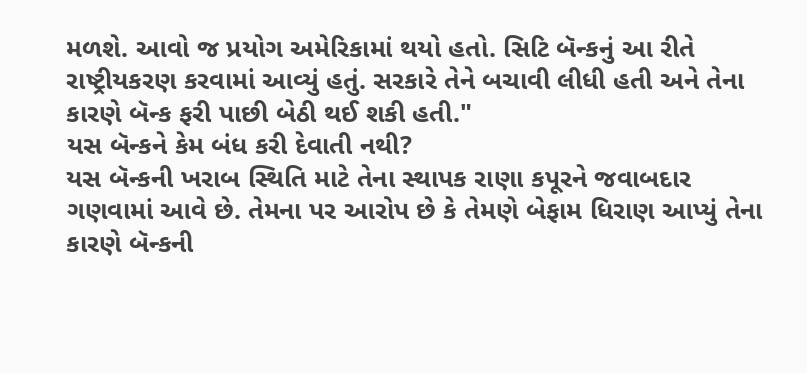મળશે. આવો જ પ્રયોગ અમેરિકામાં થયો હતો. સિટિ બૅન્કનું આ રીતે રાષ્ટ્રીયકરણ કરવામાં આવ્યું હતું. સરકારે તેને બચાવી લીધી હતી અને તેના કારણે બૅન્ક ફરી પાછી બેઠી થઈ શકી હતી."
યસ બૅન્કને કેમ બંધ કરી દેવાતી નથી?
યસ બૅન્કની ખરાબ સ્થિતિ માટે તેના સ્થાપક રાણા કપૂરને જવાબદાર ગણવામાં આવે છે. તેમના પર આરોપ છે કે તેમણે બેફામ ધિરાણ આપ્યું તેના કારણે બૅન્કની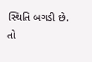સ્થિતિ બગડી છે.
તો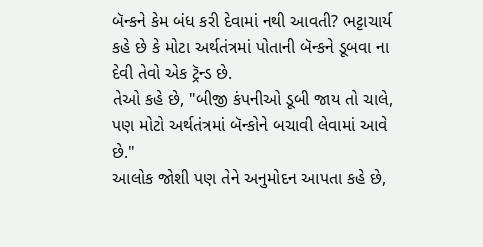બૅન્કને કેમ બંધ કરી દેવામાં નથી આવતી? ભટ્ટાચાર્ય કહે છે કે મોટા અર્થતંત્રમાં પોતાની બૅન્કને ડૂબવા ના દેવી તેવો એક ટ્રૅન્ડ છે.
તેઓ કહે છે, "બીજી કંપનીઓ ડૂબી જાય તો ચાલે, પણ મોટો અર્થતંત્રમાં બૅન્કોને બચાવી લેવામાં આવે છે."
આલોક જોશી પણ તેને અનુમોદન આપતા કહે છે,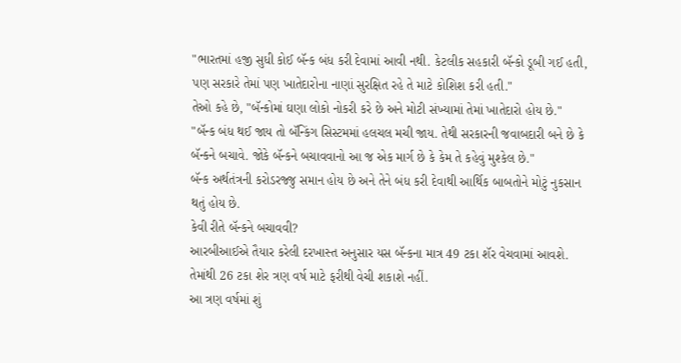"ભારતમાં હજી સુધી કોઈ બૅન્ક બંધ કરી દેવામાં આવી નથી. કેટલીક સહકારી બૅન્કો ડૂબી ગઈ હતી, પણ સરકારે તેમાં પણ ખાતેદારોના નાણાં સુરક્ષિત રહે તે માટે કોશિશ કરી હતી."
તેઓ કહે છે, "બૅન્કોમાં ઘણા લોકો નોકરી કરે છે અને મોટી સંખ્યામાં તેમાં ખાતેદારો હોય છે."
"બૅન્ક બંધ થઈ જાય તો બૅન્કિંગ સિસ્ટમમાં હલચલ મચી જાય. તેથી સરકારની જવાબદારી બને છે કે બૅન્કને બચાવે. જોકે બૅન્કને બચાવવાનો આ જ એક માર્ગ છે કે કેમ તે કહેવું મુશ્કેલ છે."
બૅન્ક અર્થતંત્રની કરોડરજ્જુ સમાન હોય છે અને તેને બંધ કરી દેવાથી આર્થિક બાબતોને મોટું નુકસાન થતું હોય છે.
કેવી રીતે બૅન્કને બચાવવી?
આરબીઆઈએ તૈયાર કરેલી દરખાસ્ત અનુસાર યસ બૅન્કના માત્ર 49 ટકા શૅર વેચવામાં આવશે. તેમાંથી 26 ટકા શેર ત્રણ વર્ષ માટે ફરીથી વેચી શકાશે નહીં.
આ ત્રણ વર્ષમાં શું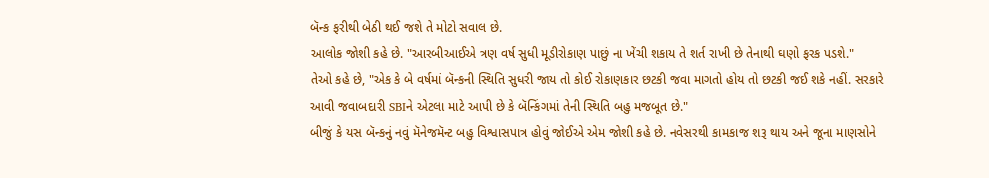બૅન્ક ફરીથી બેઠી થઈ જશે તે મોટો સવાલ છે.
આલોક જોશી કહે છે. "આરબીઆઈએ ત્રણ વર્ષ સુધી મૂડીરોકાણ પાછું ના ખેંચી શકાય તે શર્ત રાખી છે તેનાથી ઘણો ફરક પડશે."
તેઓ કહે છે, "એક કે બે વર્ષમાં બૅન્કની સ્થિતિ સુધરી જાય તો કોઈ રોકાણકાર છટકી જવા માગતો હોય તો છટકી જઈ શકે નહીં. સરકારે આવી જવાબદારી SBIને એટલા માટે આપી છે કે બૅન્કિંગમાં તેની સ્થિતિ બહુ મજબૂત છે."
બીજું કે યસ બૅન્કનું નવું મૅનેજમૅન્ટ બહુ વિશ્વાસપાત્ર હોવું જોઈએ એમ જોશી કહે છે. નવેસરથી કામકાજ શરૂ થાય અને જૂના માણસોને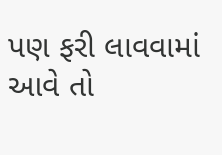પણ ફરી લાવવામાં આવે તો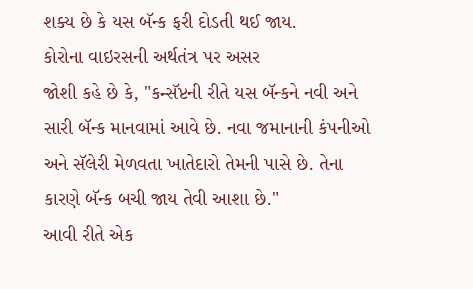શક્ય છે કે યસ બૅન્ક ફરી દોડતી થઈ જાય.
કોરોના વાઇરસની અર્થતંત્ર પર અસર
જોશી કહે છે કે, "કન્સૅપ્ટની રીતે યસ બૅન્કને નવી અને સારી બૅન્ક માનવામાં આવે છે. નવા જમાનાની કંપનીઓ અને સૅલેરી મેળવતા ખાતેદારો તેમની પાસે છે. તેના કારણે બૅન્ક બચી જાય તેવી આશા છે."
આવી રીતે એક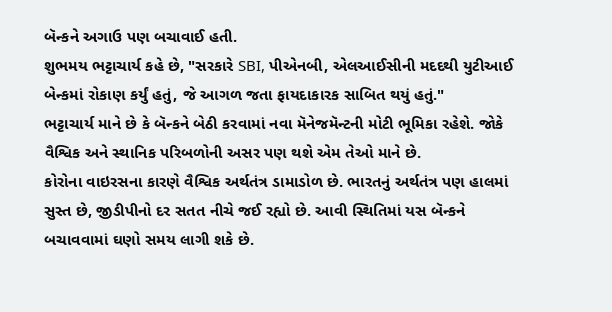બૅન્કને અગાઉ પણ બચાવાઈ હતી.
શુભમય ભટ્ટાચાર્ય કહે છે, "સરકારે SBI, પીએનબી, એલઆઈસીની મદદથી યુટીઆઈ બેન્કમાં રોકાણ કર્યું હતું, જે આગળ જતા ફાયદાકારક સાબિત થયું હતું."
ભટ્ટાચાર્ય માને છે કે બૅન્કને બેઠી કરવામાં નવા મૅનેજમૅન્ટની મોટી ભૂમિકા રહેશે. જોકે વૈશ્વિક અને સ્થાનિક પરિબળોની અસર પણ થશે એમ તેઓ માને છે.
કોરોના વાઇરસના કારણે વૈશ્વિક અર્થતંત્ર ડામાડોળ છે. ભારતનું અર્થતંત્ર પણ હાલમાં સુસ્ત છે, જીડીપીનો દર સતત નીચે જઈ રહ્યો છે. આવી સ્થિતિમાં યસ બૅન્કને બચાવવામાં ઘણો સમય લાગી શકે છે.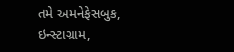તમે અમનેફેસબુક, ઇન્સ્ટાગ્રામ,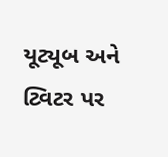યૂટ્યૂબ અને ટ્વિટર પર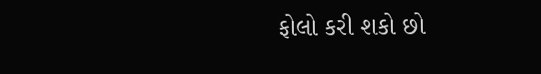ફોલો કરી શકો છો